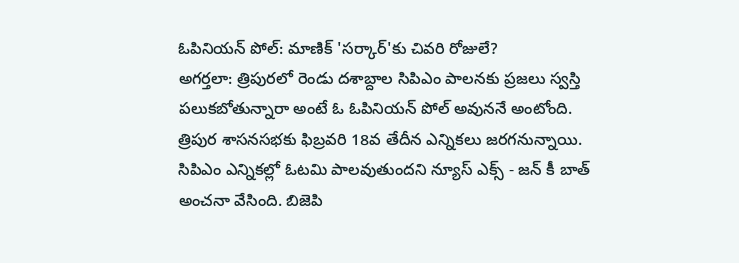ఓపినియన్ పోల్: మాణిక్ 'సర్కార్'కు చివరి రోజులే?
అగర్తలా: త్రిపురలో రెండు దశాబ్దాల సిపిఎం పాలనకు ప్రజలు స్వస్తి పలుకబోతున్నారా అంటే ఓ ఓపినియన్ పోల్ అవుననే అంటోంది. త్రిపుర శాసనసభకు ఫిబ్రవరి 18వ తేదీన ఎన్నికలు జరగనున్నాయి.
సిపిఎం ఎన్నికల్లో ఓటమి పాలవుతుందని న్యూస్ ఎక్స్ - జన్ కీ బాత్ అంచనా వేసింది. బిజెపి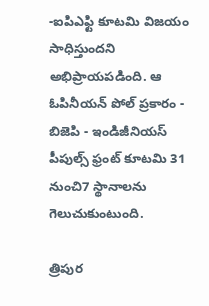-ఐపిఎఫ్టి కూటమి విజయం సాధిస్తుందని అభిప్రాయపడింది. ఆ ఓపినీయన్ పోల్ ప్రకారం - బిజెపి - ఇండిజీనియస్ పీపుల్స్ ఫ్రంట్ కూటమి 31 నుంచి7 స్థానాలను గెలుచుకుంటుంది.

త్రిపుర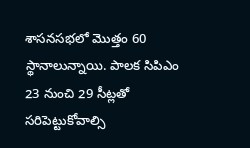శాసనసభలో మొత్తం 60 స్థానాలున్నాయి. పాలక సిపిఎం 23 నుంచి 29 సీట్లతో సరిపెట్టుకోవాల్సి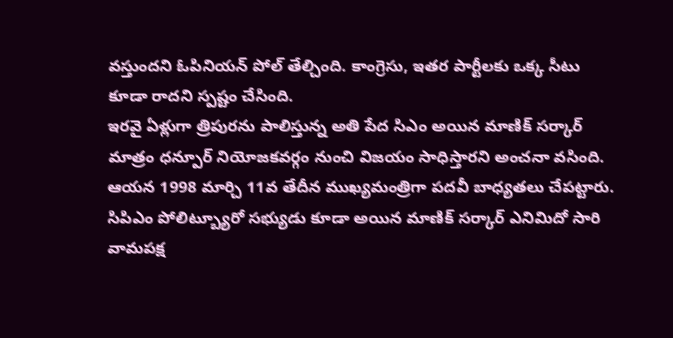వస్తుందని ఓపినియన్ పోల్ తేల్చింది. కాంగ్రెసు, ఇతర పార్టీలకు ఒక్క సీటు కూడా రాదని స్పష్టం చేసింది.
ఇరవై ఏళ్లుగా త్రిపురను పాలిస్తున్న అతి పేద సిఎం అయిన మాణిక్ సర్కార్ మాత్రం ధన్పూర్ నియోజకవర్గం నుంచి విజయం సాధిస్తారని అంచనా వసింది. ఆయన 1998 మార్చి 11వ తేదీన ముఖ్యమంత్రిగా పదవీ బాధ్యతలు చేపట్టారు.
సిపిఎం పోలిట్బ్యూరో సభ్యుడు కూడా అయిన మాణిక్ సర్కార్ ఎనిమిదో సారి వామపక్ష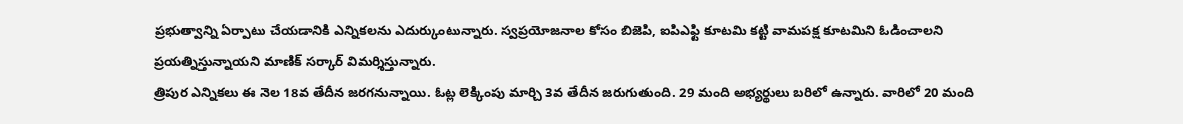ప్రభుత్వాన్ని ఏర్పాటు చేయడానికి ఎన్నికలను ఎదుర్కుంటున్నారు. స్వప్రయోజనాల కోసం బిజెపి, ఐపిఎఫ్టి కూటమి కట్టి వామపక్ష కూటమిని ఓడించాలని ప్రయత్నిస్తున్నాయని మాణిక్ సర్కార్ విమర్శిస్తున్నారు.
త్రిపుర ఎన్నికలు ఈ నెల 18వ తేదీన జరగనున్నాయి. ఓట్ల లెక్కింపు మార్చి 3వ తేదీన జరుగుతుంది. 29 మంది అభ్యర్థులు బరిలో ఉన్నారు. వారిలో 20 మంది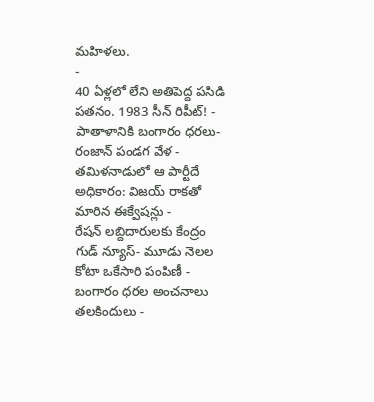మహిళలు.
-
40 ఏళ్లలో లేని అతిపెద్ద పసిడి పతనం. 1983 సీన్ రిపీట్! -
పాతాళానికి బంగారం ధరలు- రంజాన్ పండగ వేళ -
తమిళనాడులో ఆ పార్టీదే అధికారం: విజయ్ రాకతో మారిన ఈక్వేషన్లు -
రేషన్ లబ్దిదారులకు కేంద్రం గుడ్ న్యూస్- మూడు నెలల కోటా ఒకేసారి పంపిణీ -
బంగారం ధరల అంచనాలు తలకిందులు -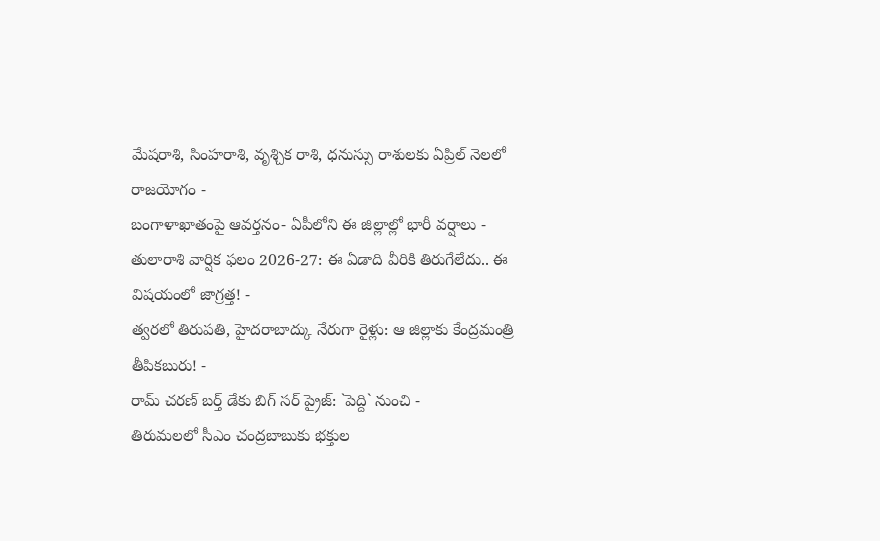మేషరాశి, సింహరాశి, వృశ్చిక రాశి, ధనుస్సు రాశులకు ఏప్రిల్ నెలలో రాజయోగం -
బంగాళాఖాతంపై ఆవర్తనం- ఏపీలోని ఈ జిల్లాల్లో భారీ వర్షాలు -
తులారాశి వార్షిక ఫలం 2026-27: ఈ ఏడాది వీరికి తిరుగేలేదు.. ఈ విషయంలో జాగ్రత్త! -
త్వరలో తిరుపతి, హైదరాబాద్కు నేరుగా రైళ్లు: ఆ జిల్లాకు కేంద్రమంత్రి తీపికబురు! -
రామ్ చరణ్ బర్త్ డేకు బిగ్ సర్ ప్రైజ్: `పెద్ది` నుంచి -
తిరుమలలో సీఎం చంద్రబాబుకు భక్తుల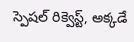స్పెషల్ రిక్వెస్ట్, అక్కడే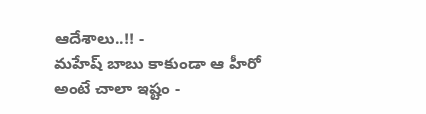ఆదేశాలు..!! -
మహేష్ బాబు కాకుండా ఆ హీరో అంటే చాలా ఇష్టం -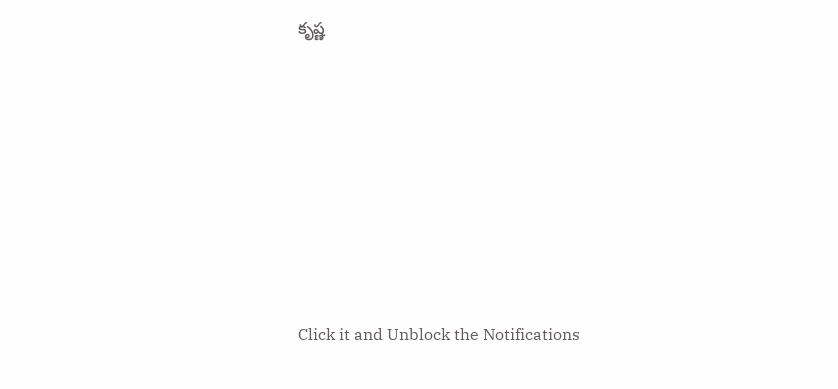కృష్ణ












Click it and Unblock the Notifications